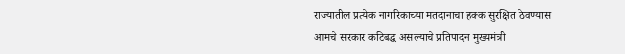राज्यातील प्रत्येक नागरिकाच्या मतदानाचा हक्क सुरक्षित ठेवण्यास आमचे सरकार कटिबद्ध असल्याचे प्रतिपादन मुख्यमंत्री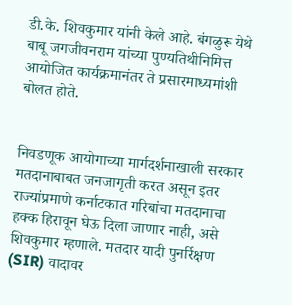डी.के. शिवकुमार यांनी केले आहे. बंगळुरू येथे बाबू जगजीवनराम यांच्या पुण्यतिथीनिमित्त आयोजित कार्यक्रमानंतर ते प्रसारमाध्यमांशी बोलत होते.


निवडणूक आयोगाच्या मार्गदर्शनाखाली सरकार मतदानाबाबत जनजागृती करत असून इतर राज्यांप्रमाणे कर्नाटकात गरिबांचा मतदानाचा हक्क हिरावून घेऊ दिला जाणार नाही, असे शिवकुमार म्हणाले. मतदार यादी पुनर्रिक्षण (SIR) वादावर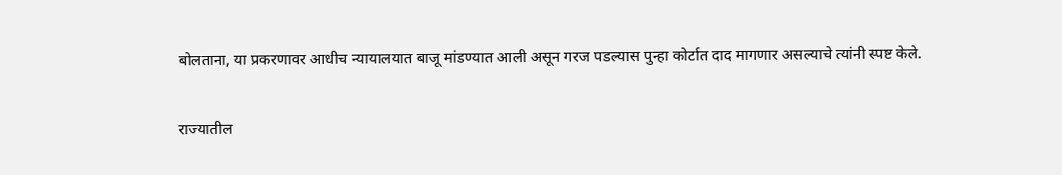बोलताना, या प्रकरणावर आधीच न्यायालयात बाजू मांडण्यात आली असून गरज पडल्यास पुन्हा कोर्टात दाद मागणार असल्याचे त्यांनी स्पष्ट केले.


राज्यातील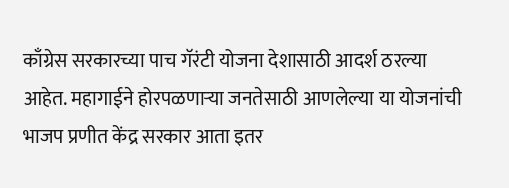काँग्रेस सरकारच्या पाच गॅरंटी योजना देशासाठी आदर्श ठरल्या आहेत. महागाईने होरपळणाऱ्या जनतेसाठी आणलेल्या या योजनांची भाजप प्रणीत केंद्र सरकार आता इतर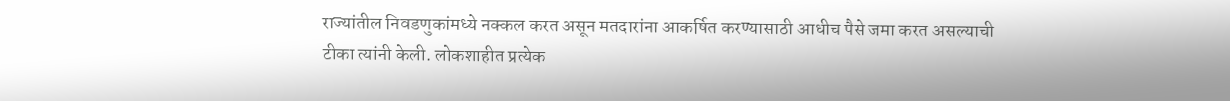राज्यांतील निवडणुकांमध्ये नक्कल करत असून मतदारांना आकर्षित करण्यासाठी आधीच पैसे जमा करत असल्याची टीका त्यांनी केली. लोकशाहीत प्रत्येक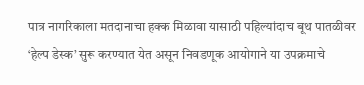पात्र नागरिकाला मतदानाचा हक्क मिळावा यासाठी पहिल्यांदाच बूथ पातळीवर ‘हेल्प डेस्क’ सुरू करण्यात येत असून निवडणूक आयोगाने या उपक्रमाचे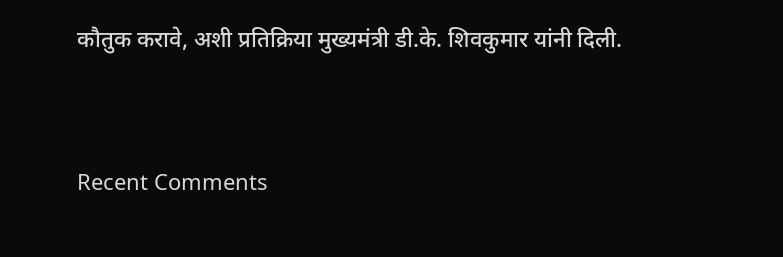कौतुक करावे, अशी प्रतिक्रिया मुख्यमंत्री डी.के. शिवकुमार यांनी दिली.


Recent Comments